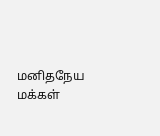மனிதநேய மக்கள்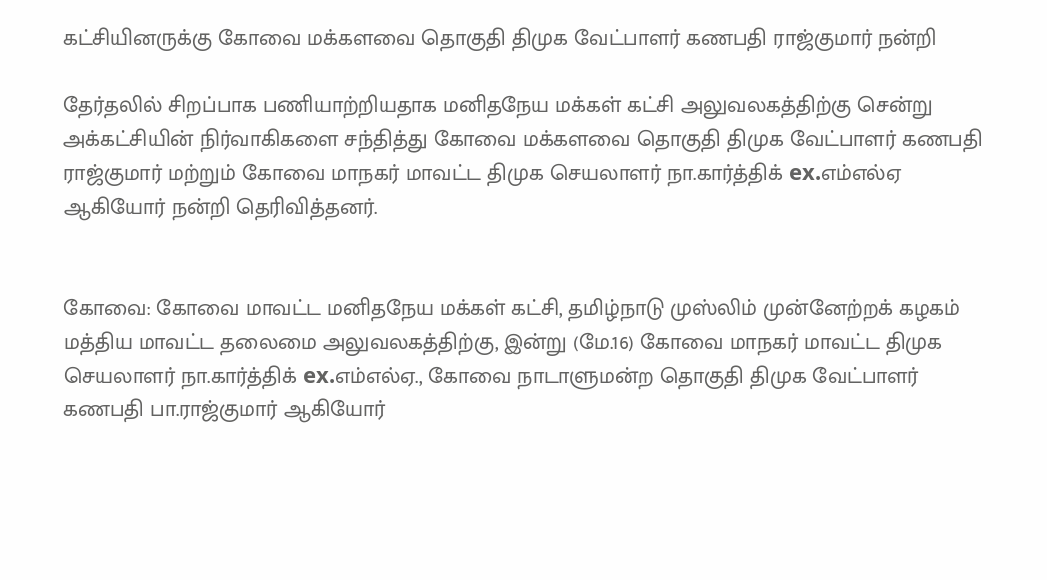கட்சியினருக்கு கோவை மக்களவை தொகுதி திமுக வேட்பாளர் கணபதி ராஜ்குமார் நன்றி

தேர்தலில் சிறப்பாக பணியாற்றியதாக மனிதநேய மக்கள் கட்சி அலுவலகத்திற்கு சென்று அக்கட்சியின் நிர்வாகிகளை சந்தித்து கோவை மக்களவை தொகுதி திமுக வேட்பாளர் கணபதி ராஜ்குமார் மற்றும் கோவை மாநகர் மாவட்ட திமுக செயலாளர் நா.கார்த்திக் ex.எம்எல்ஏ ஆகியோர் நன்றி தெரிவித்தனர்.


கோவை: கோவை மாவட்ட மனிதநேய மக்கள் கட்சி, தமிழ்நாடு முஸ்லிம் முன்னேற்றக் கழகம் மத்திய மாவட்ட தலைமை அலுவலகத்திற்கு, இன்று (மே.16) கோவை மாநகர் மாவட்ட திமுக செயலாளர் நா.கார்த்திக் ex.எம்எல்ஏ., கோவை நாடாளுமன்ற தொகுதி திமுக வேட்பாளர் கணபதி பா.ராஜ்குமார் ஆகியோர்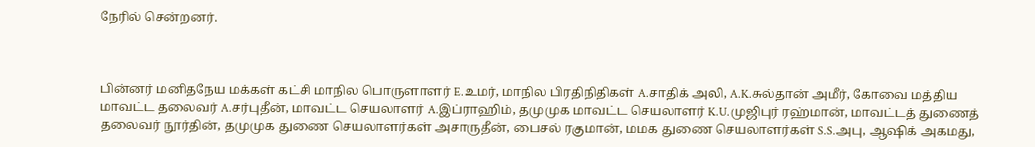நேரில் சென்றனர்.



பின்னர் மனிதநேய மக்கள் கட்சி மாநில பொருளாளர் E.உமர், மாநில பிரதிநிதிகள் A.சாதிக் அலி, A.K.சுல்தான் அமீர், கோவை மத்திய மாவட்ட தலைவர் A.சர்புதீன், மாவட்ட செயலாளர் A.இப்ராஹிம், தமுமுக மாவட்ட செயலாளர் K.U.முஜிபுர் ரஹ்மான், மாவட்டத் துணைத் தலைவர் நூர்தின், தமுமுக துணை செயலாளர்கள் அசாருதீன், பைசல் ரகுமான், மமக துணை செயலாளர்கள் S.S.அபு, ஆஷிக் அகமது,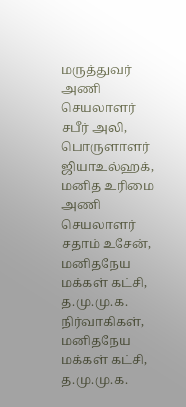மருத்துவர் அணி செயலாளர் சபீர் அலி, பொருளாளர் ஜியாஉல்ஹக், மனித உரிமை அணி செயலாளர் சதாம் உசேன், மனிதநேய மக்கள் கட்சி, த.மு.மு.க. நிர்வாகிகள், மனிதநேய மக்கள் கட்சி, த.மு.மு.க.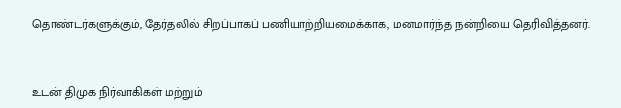தொண்டர்களுக்கும், தேர்தலில் சிறப்பாகப் பணியாற்றியமைக்காக, மனமார்ந்த நன்றியை தெரிவித்தனர்.



உடன் திமுக நிர்வாகிகள் மற்றும்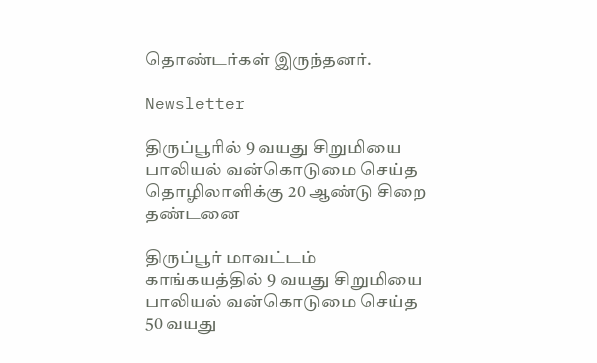தொண்டர்கள் இருந்தனர்.

Newsletter

திருப்பூரில் 9 வயது சிறுமியை பாலியல் வன்கொடுமை செய்த தொழிலாளிக்கு 20 ஆண்டு சிறை தண்டனை

திருப்பூர் மாவட்டம் காங்கயத்தில் 9 வயது சிறுமியை பாலியல் வன்கொடுமை செய்த 50 வயது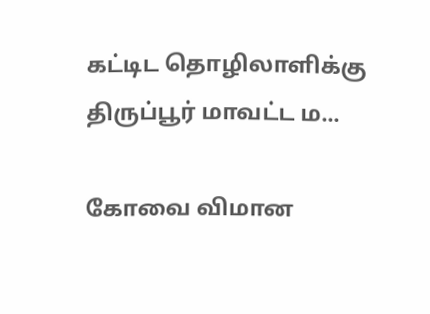கட்டிட தொழிலாளிக்கு திருப்பூர் மாவட்ட ம...

கோவை விமான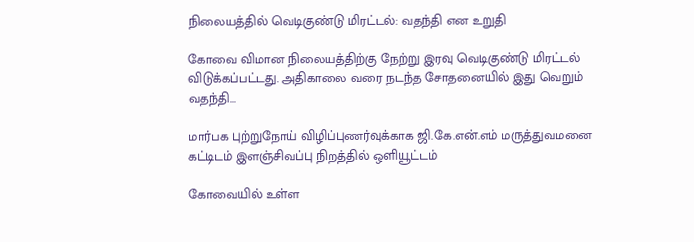நிலையத்தில் வெடிகுண்டு மிரட்டல்: வதந்தி என உறுதி

கோவை விமான நிலையத்திற்கு நேற்று இரவு வெடிகுண்டு மிரட்டல் விடுக்கப்பட்டது. அதிகாலை வரை நடந்த சோதனையில் இது வெறும் வதந்தி...

மார்பக புற்றுநோய் விழிப்புணர்வுக்காக ஜி.கே.என்.எம் மருத்துவமனை கட்டிடம் இளஞ்சிவப்பு நிறத்தில் ஒளியூட்டம்

கோவையில் உள்ள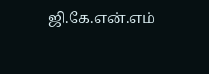ஜி.கே.என்.எம்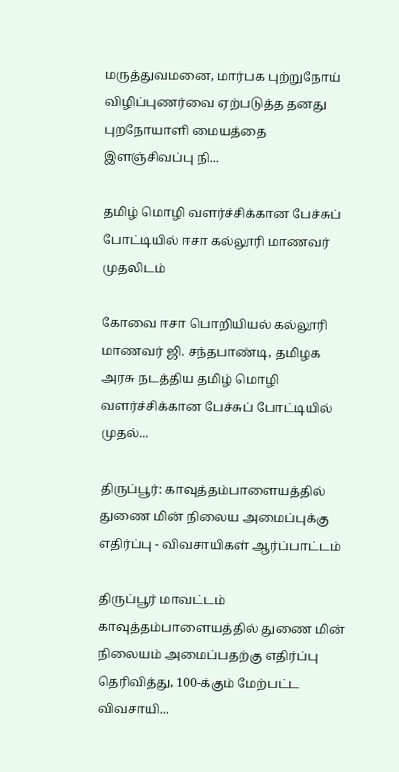மருத்துவமனை, மார்பக புற்றுநோய் விழிப்புணர்வை ஏற்படுத்த தனது புறநோயாளி மையத்தை இளஞ்சிவப்பு நி...

தமிழ் மொழி வளர்ச்சிக்கான பேச்சுப் போட்டியில் ஈசா கல்லூரி மாணவர் முதலிடம்

கோவை ஈசா பொறியியல் கல்லூரி மாணவர் ஜி. சந்தபாண்டி, தமிழக அரசு நடத்திய தமிழ் மொழி வளர்ச்சிக்கான பேச்சுப் போட்டியில் முதல்...

திருப்பூர்: காவுத்தம்பாளையத்தில் துணை மின் நிலைய அமைப்புக்கு எதிர்ப்பு - விவசாயிகள் ஆர்ப்பாட்டம்

திருப்பூர் மாவட்டம் காவுத்தம்பாளையத்தில் துணை மின் நிலையம் அமைப்பதற்கு எதிர்ப்பு தெரிவித்து, 100-க்கும் மேற்பட்ட விவசாயி...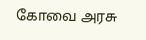கோவை அரசு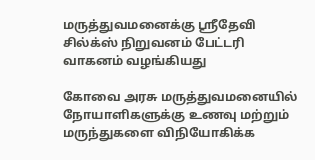மருத்துவமனைக்கு ஸ்ரீதேவி சில்க்ஸ் நிறுவனம் பேட்டரி வாகனம் வழங்கியது

கோவை அரசு மருத்துவமனையில் நோயாளிகளுக்கு உணவு மற்றும் மருந்துகளை விநியோகிக்க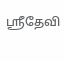ஸ்ரீதேவி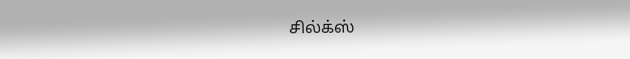சில்க்ஸ்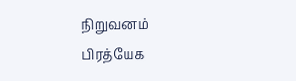நிறுவனம் பிரத்யேக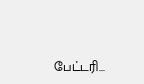பேட்டரி...